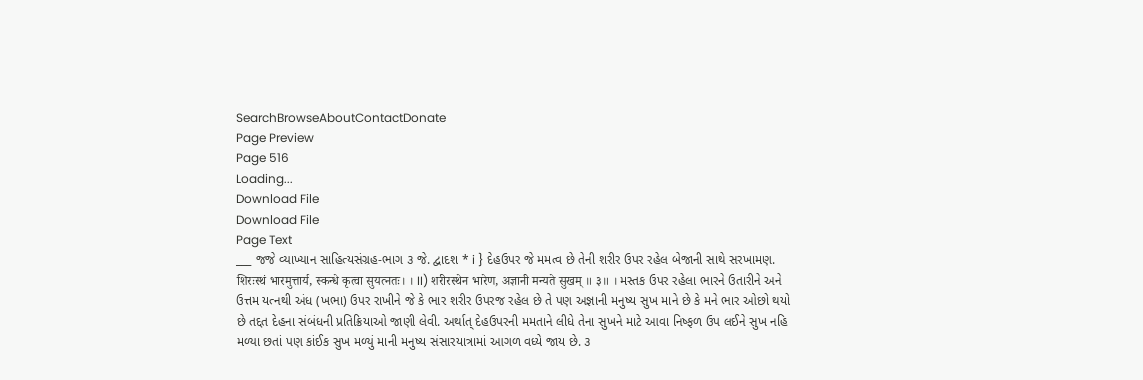SearchBrowseAboutContactDonate
Page Preview
Page 516
Loading...
Download File
Download File
Page Text
___ જજે વ્યાખ્યાન સાહિત્યસંગ્રહ-ભાગ ૩ જે. દ્વાદશ * i } દેહઉપર જે મમત્વ છે તેની શરીર ઉપર રહેલ બેજાની સાથે સરખામણ. शिरःस्थं भारमुत्तार्य, स्कन्धे कृत्वा सुयत्नतः। । II) शरीरस्थेन भारेण, अज्ञानी मन्यते सुखम् ॥ ३॥ । મસ્તક ઉપર રહેલા ભારને ઉતારીને અને ઉત્તમ યત્નથી અંધ (ખભા) ઉપર રાખીને જે કે ભાર શરીર ઉપરજ રહેલ છે તે પણ અજ્ઞાની મનુષ્ય સુખ માને છે કે મને ભાર ઓછો થયો છે તદ્દત દેહના સંબંધની પ્રતિક્રિયાઓ જાણી લેવી. અર્થાત્ દેહઉપરની મમતાને લીધે તેના સુખને માટે આવા નિષ્ફળ ઉપ લઈને સુખ નહિ મળ્યા છતાં પણ કાંઈક સુખ મળ્યું માની મનુષ્ય સંસારયાત્રામાં આગળ વધ્યે જાય છે. ૩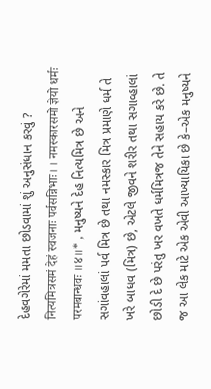દેહવગેરેમાં મમતા છોડવામાં શું અનુસંધાન કરવું ? नित्यमित्रसमं देहं स्वजनाः पर्वसन्निभाः। । नमस्कारसमो ज्ञेयो धर्मः परमबान्धवः ॥४॥* , મનુષ્યને દેહ નિત્યમિત્ર છે અને સગાંવહાલાં પર્વ મિત્ર છે તથા નમસ્કાર મિત્ર પ્રમાણે ધર્મ તે ખરે બાધવ (મિત્ર) છે, એટલે જીવને શરીર તથા સગાવ્હાલાં છોડી દે છે પરંતુ ખર વખતે ધર્મમિત્રજ તેને સહાય કરે છે. તે જ આ લેક માટે એક એવી આખ્યાયિકા છે કે–એક મનુષ્યને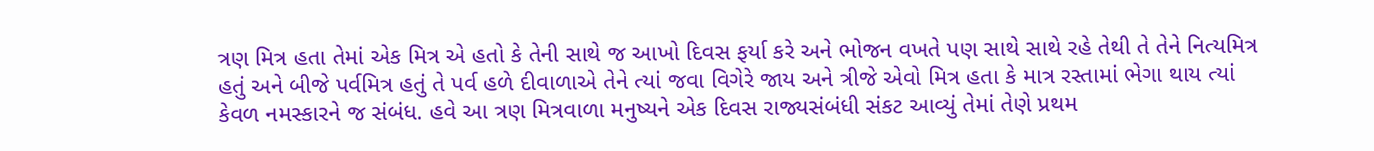ત્રણ મિત્ર હતા તેમાં એક મિત્ર એ હતો કે તેની સાથે જ આખો દિવસ ફર્યા કરે અને ભોજન વખતે પણ સાથે સાથે રહે તેથી તે તેને નિત્યમિત્ર હતું અને બીજે પર્વમિત્ર હતું તે પર્વ હળે દીવાળાએ તેને ત્યાં જવા વિગેરે જાય અને ત્રીજે એવો મિત્ર હતા કે માત્ર રસ્તામાં ભેગા થાય ત્યાં કેવળ નમસ્કારને જ સંબંધ. હવે આ ત્રણ મિત્રવાળા મનુષ્યને એક દિવસ રાજ્યસંબંધી સંકટ આવ્યું તેમાં તેણે પ્રથમ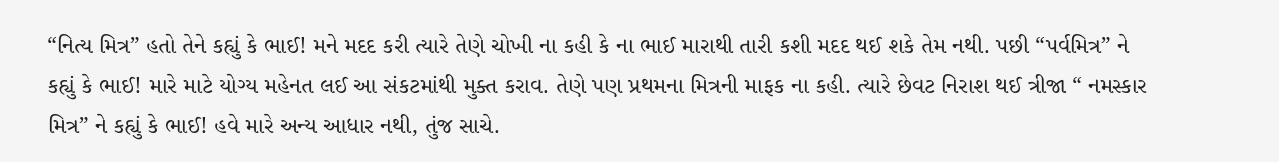“નિત્ય મિત્ર” હતો તેને કહ્યું કે ભાઈ! મને મદદ કરી ત્યારે તેણે ચોખી ના કહી કે ના ભાઈ મારાથી તારી કશી મદદ થઈ શકે તેમ નથી. પછી “પર્વમિત્ર” ને કહ્યું કે ભાઈ! મારે માટે યોગ્ય મહેનત લઈ આ સંકટમાંથી મુક્ત કરાવ. તેણે પણ પ્રથમના મિત્રની માફક ના કહી. ત્યારે છેવટ નિરાશ થઈ ત્રીજા “ નમસ્કાર મિત્ર” ને કહ્યું કે ભાઈ! હવે મારે અન્ય આધાર નથી, તુંજ સાચે.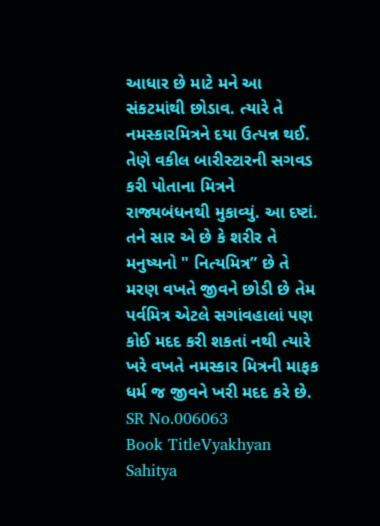આધાર છે માટે મને આ સંકટમાંથી છોડાવ. ત્યારે તે નમસ્કારમિત્રને દયા ઉત્પન્ન થઈ. તેણે વકીલ બારીસ્ટારની સગવડ કરી પોતાના મિત્રને રાજ્યબંધનથી મુકાવ્યું. આ દષ્ટાં. તને સાર એ છે કે શરીર તે મનુષ્યનો " નિત્યમિત્ર” છે તે મરણ વખતે જીવને છોડી છે તેમ પર્વમિત્ર એટલે સગાંવહાલાં પણ કોઈ મદદ કરી શકતાં નથી ત્યારે ખરે વખતે નમસ્કાર મિત્રની માફક ધર્મ જ જીવને ખરી મદદ કરે છે.
SR No.006063
Book TitleVyakhyan Sahitya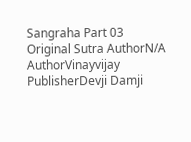Sangraha Part 03
Original Sutra AuthorN/A
AuthorVinayvijay
PublisherDevji Damji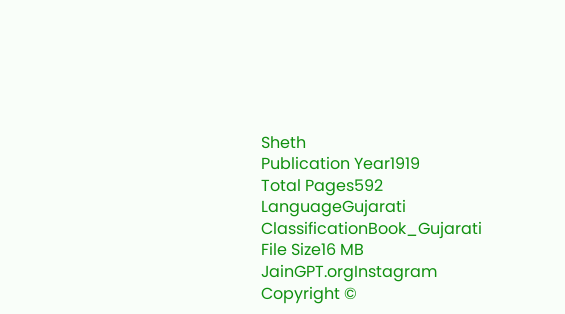Sheth
Publication Year1919
Total Pages592
LanguageGujarati
ClassificationBook_Gujarati
File Size16 MB
JainGPT.orgInstagram
Copyright ©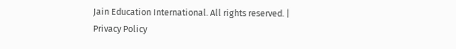Jain Education International. All rights reserved. | Privacy Policy